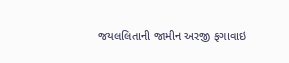જયલલિતાની જામીન અરજી ફગાવાઇ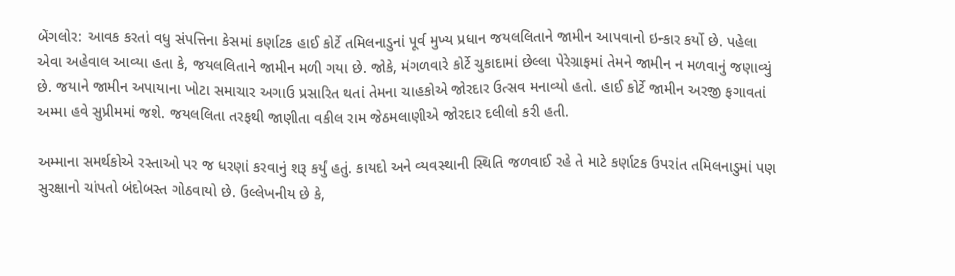બેંગલોર: આવક કરતાં વધુ સંપત્તિના કેસમાં કર્ણાટક હાઈ કોર્ટે તમિલનાડુનાં પૂર્વ મુખ્ય પ્રધાન જયલલિતાને જામીન આપવાનો ઇન્કાર કર્યો છે. પહેલા એવા અહેવાલ આવ્યા હતા કે, જયલલિતાને જામીન મળી ગયા છે. જોકે, મંગળવારે કોર્ટે ચુકાદામાં છેલ્લા પેરેગ્રાફમાં તેમને જામીન ન મળવાનું જણાવ્યું છે. જયાને જામીન અપાયાના ખોટા સમાચાર અગાઉ પ્રસારિત થતાં તેમના ચાહકોએ જોરદાર ઉત્સવ મનાવ્યો હતો. હાઈ કોર્ટે જામીન અરજી ફગાવતાં અમ્મા હવે સુપ્રીમમાં જશે. જયલલિતા તરફથી જાણીતા વકીલ રામ જેઠમલાણીએ જોરદાર દલીલો કરી હતી.

અમ્માના સમર્થકોએ રસ્તાઓ પર જ ધરણાં કરવાનું શરૂ કર્યું હતું. કાયદો અને વ્યવસ્થાની સ્થિતિ જળવાઈ રહે તે માટે કર્ણાટક ઉપરાંત તમિલનાડુમાં પણ સુરક્ષાનો ચાંપતો બંદોબસ્ત ગોઠવાયો છે. ઉલ્લેખનીય છે કે,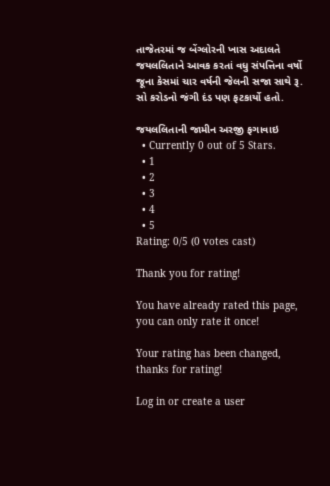તાજેતરમાં જ બેંગ્લોરની ખાસ અદાલતે જયલલિતાને આવક કરતાં વધુ સંપત્તિના વર્ષો જૂના કેસમાં ચાર વર્ષની જેલની સજા સાથે રૂ. સો કરોડનો જંગી દંડ પણ ફટકાર્યો હતો.

જયલલિતાની જામીન અરજી ફગાવાઇ
  • Currently 0 out of 5 Stars.
  • 1
  • 2
  • 3
  • 4
  • 5
Rating: 0/5 (0 votes cast)

Thank you for rating!

You have already rated this page, you can only rate it once!

Your rating has been changed, thanks for rating!

Log in or create a user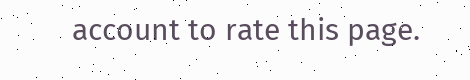account to rate this page.